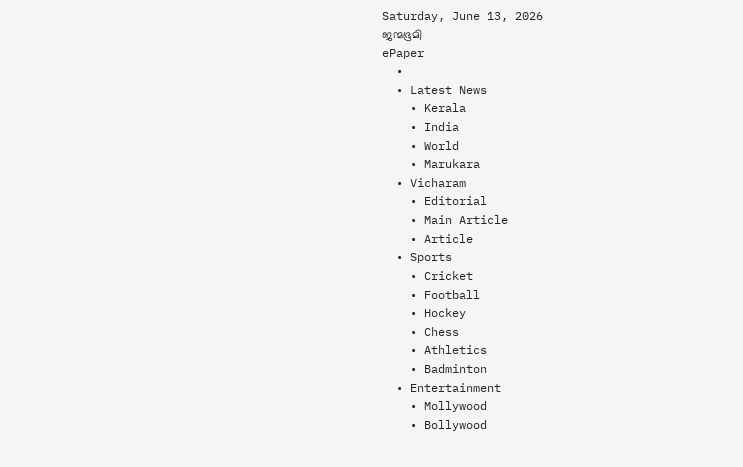Saturday, June 13, 2026
ജന്മഭൂമി
ePaper
  •
  • Latest News
    • Kerala
    • India
    • World
    • Marukara
  • Vicharam
    • Editorial
    • Main Article
    • Article
  • Sports
    • Cricket
    • Football
    • Hockey
    • Chess
    • Athletics
    • Badminton
  • Entertainment
    • Mollywood
    • Bollywood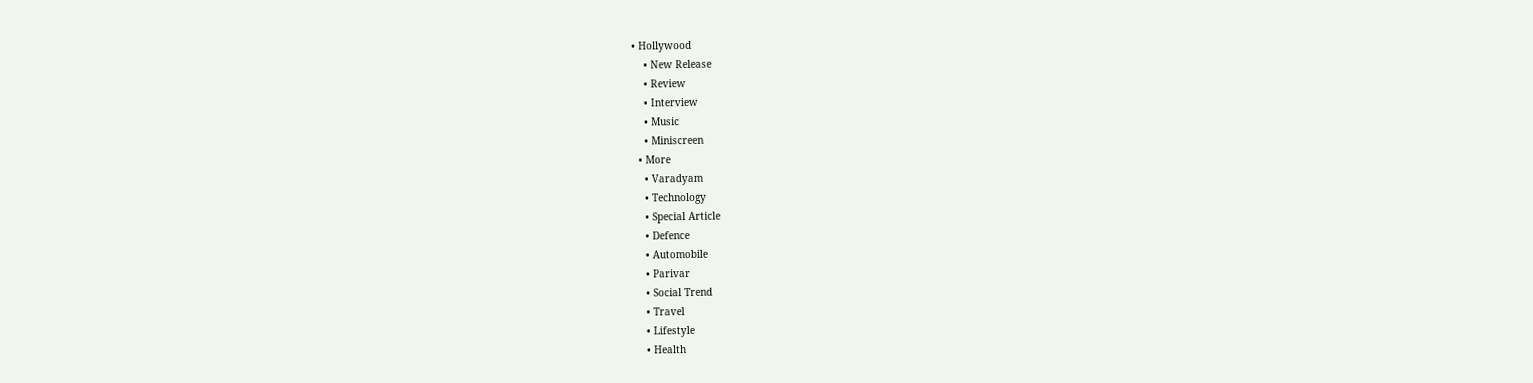• Hollywood
    • New Release
    • Review
    • Interview
    • Music
    • Miniscreen
  • More
    • Varadyam
    • Technology
    • Special Article
    • Defence
    • Automobile
    • Parivar
    • Social Trend
    • Travel
    • Lifestyle
    • Health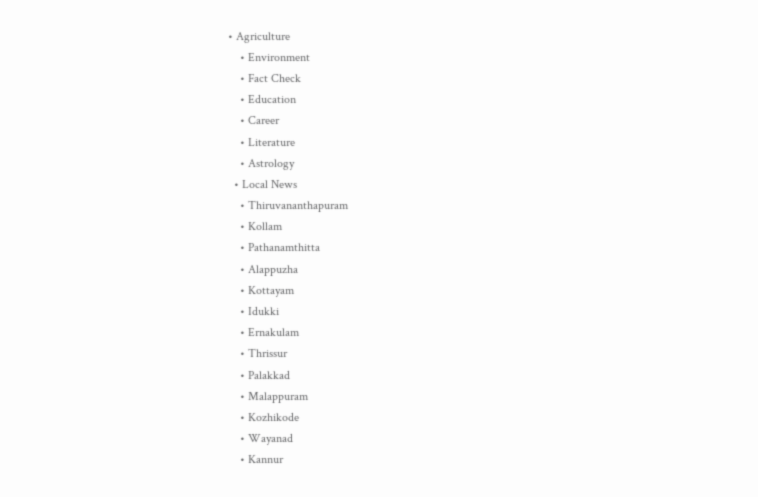• Agriculture
    • Environment
    • Fact Check
    • Education
    • Career
    • Literature
    • Astrology
  • Local News
    • Thiruvananthapuram
    • Kollam
    • Pathanamthitta
    • Alappuzha
    • Kottayam
    • Idukki
    • Ernakulam
    • Thrissur
    • Palakkad
    • Malappuram
    • Kozhikode
    • Wayanad
    • Kannur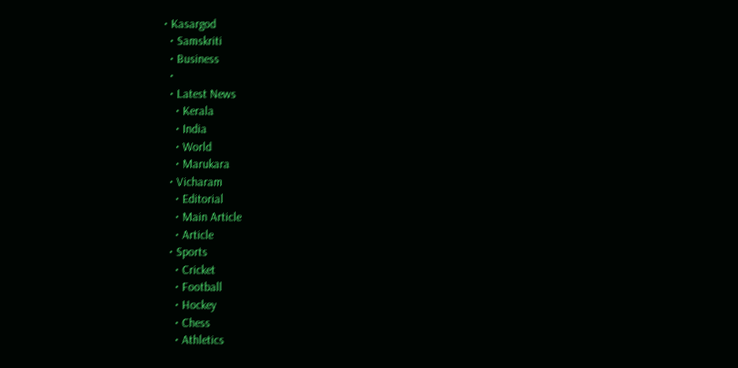• Kasargod
  • Samskriti
  • Business
  •
  • Latest News
    • Kerala
    • India
    • World
    • Marukara
  • Vicharam
    • Editorial
    • Main Article
    • Article
  • Sports
    • Cricket
    • Football
    • Hockey
    • Chess
    • Athletics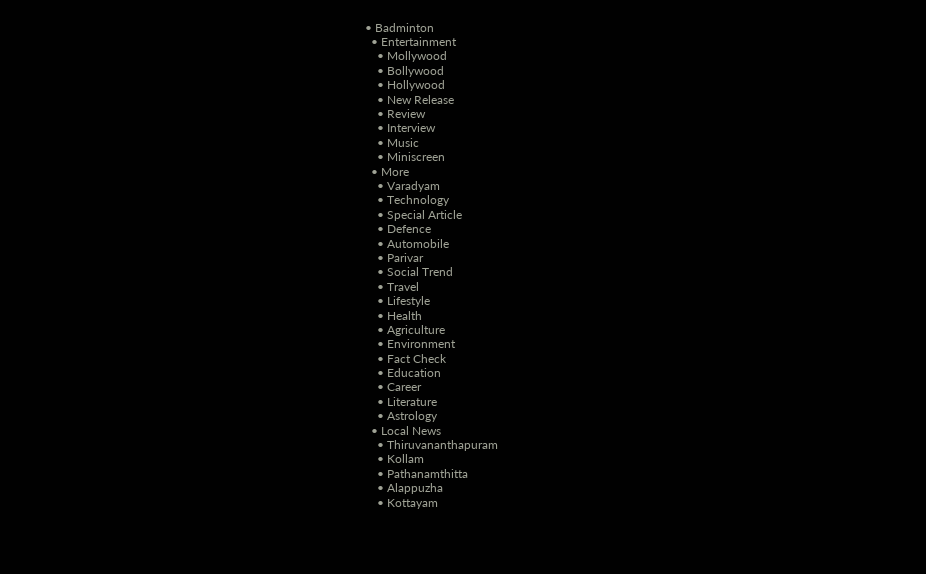• Badminton
  • Entertainment
    • Mollywood
    • Bollywood
    • Hollywood
    • New Release
    • Review
    • Interview
    • Music
    • Miniscreen
  • More
    • Varadyam
    • Technology
    • Special Article
    • Defence
    • Automobile
    • Parivar
    • Social Trend
    • Travel
    • Lifestyle
    • Health
    • Agriculture
    • Environment
    • Fact Check
    • Education
    • Career
    • Literature
    • Astrology
  • Local News
    • Thiruvananthapuram
    • Kollam
    • Pathanamthitta
    • Alappuzha
    • Kottayam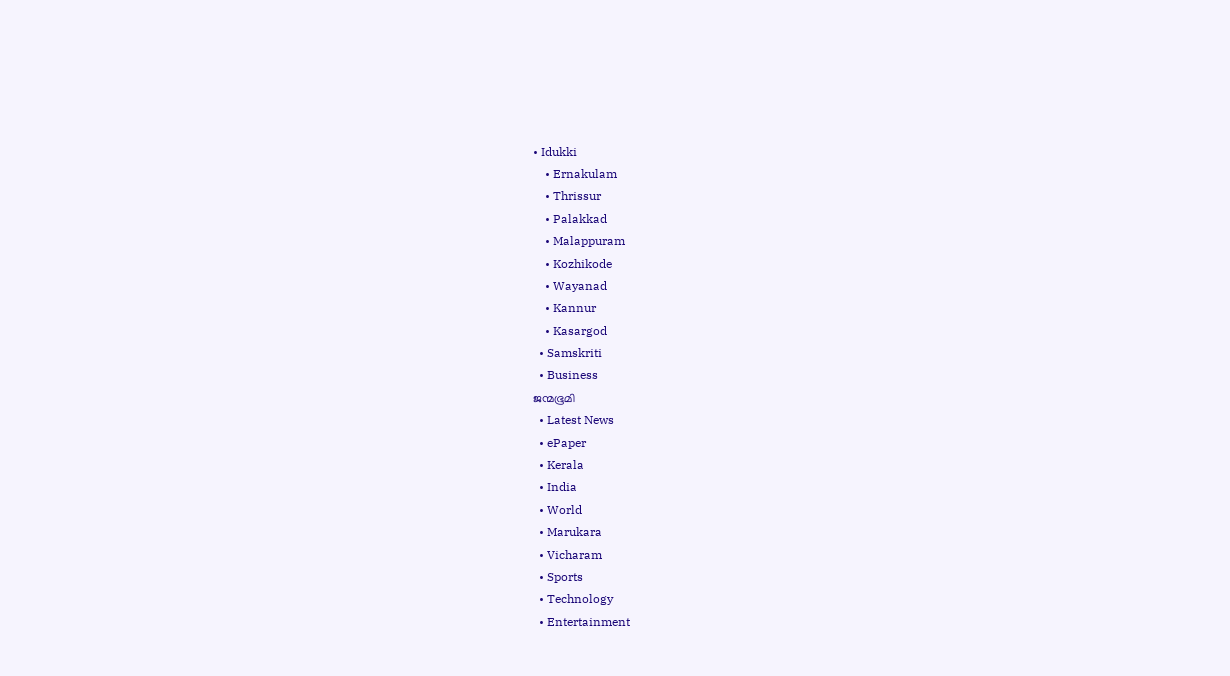• Idukki
    • Ernakulam
    • Thrissur
    • Palakkad
    • Malappuram
    • Kozhikode
    • Wayanad
    • Kannur
    • Kasargod
  • Samskriti
  • Business
ജന്മഭൂമി
  • Latest News
  • ePaper
  • Kerala
  • India
  • World
  • Marukara
  • Vicharam
  • Sports
  • Technology
  • Entertainment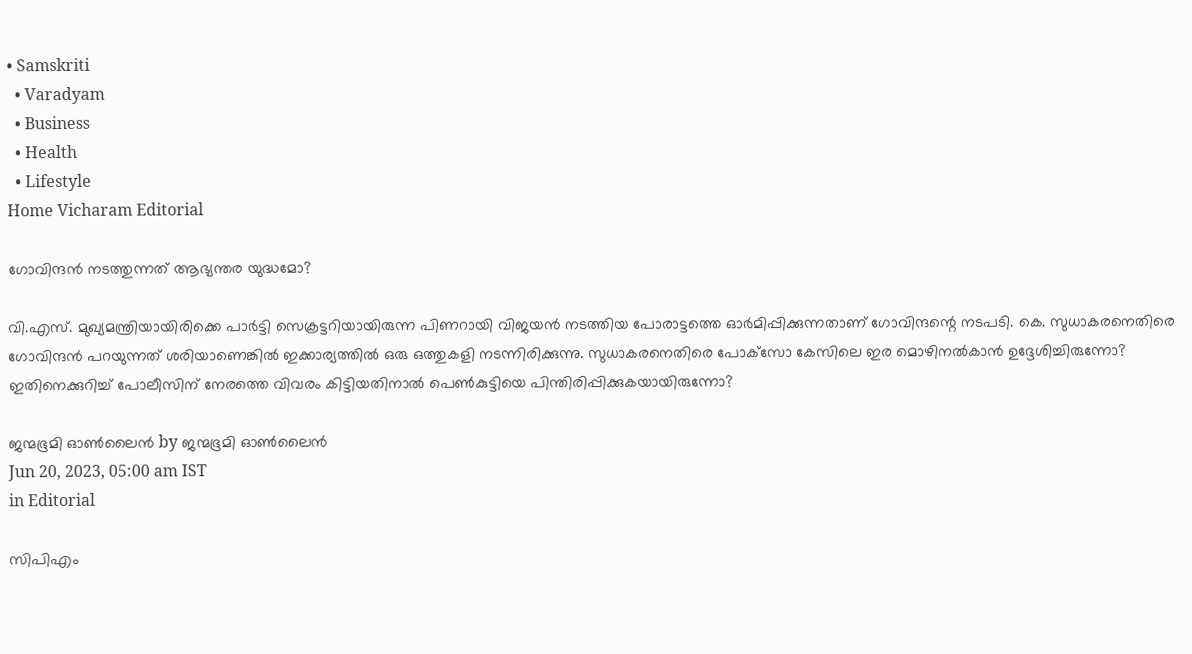• Samskriti
  • Varadyam
  • Business
  • Health
  • Lifestyle
Home Vicharam Editorial

ഗോവിന്ദന്‍ നടത്തുന്നത് ആഭ്യന്തര യുദ്ധമോ?

വി.എസ്. മുഖ്യമന്ത്രിയായിരിക്കെ പാര്‍ട്ടി സെക്രട്ടറിയായിരുന്ന പിണറായി വിജയന്‍ നടത്തിയ പോരാട്ടത്തെ ഓര്‍മിപ്പിക്കുന്നതാണ് ഗോവിന്ദന്റെ നടപടി. കെ. സുധാകരനെതിരെ ഗോവിന്ദന്‍ പറയുന്നത് ശരിയാണെങ്കില്‍ ഇക്കാര്യത്തില്‍ ഒരു ഒത്തുകളി നടന്നിരിക്കുന്നു. സുധാകരനെതിരെ പോക്‌സോ കേസിലെ ഇര മൊഴിനല്‍കാന്‍ ഉദ്ദേശിച്ചിരുന്നോ? ഇതിനെക്കുറിച്ച് പോലീസിന് നേരത്തെ വിവരം കിട്ടിയതിനാല്‍ പെണ്‍കുട്ടിയെ പിന്തിരിപ്പിക്കുകയായിരുന്നോ?

ജന്മഭൂമി ഓണ്‍ലൈന്‍ by ജന്മഭൂമി ഓണ്‍ലൈന്‍
Jun 20, 2023, 05:00 am IST
in Editorial

സിപിഎം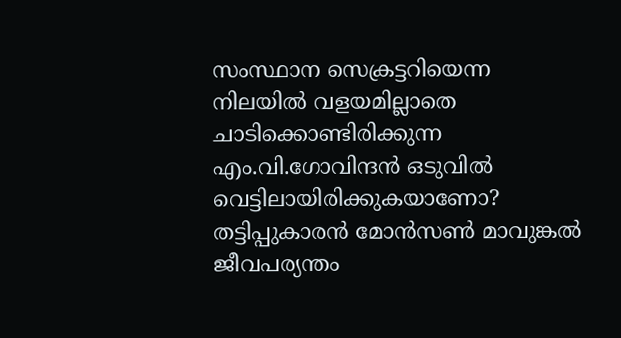സംസ്ഥാന സെക്രട്ടറിയെന്ന നിലയില്‍ വളയമില്ലാതെ ചാടിക്കൊണ്ടിരിക്കുന്ന എം.വി.ഗോവിന്ദന്‍ ഒടുവില്‍ വെട്ടിലായിരിക്കുകയാണോ? തട്ടിപ്പുകാരന്‍ മോന്‍സണ്‍ മാവുങ്കല്‍ ജീവപര്യന്തം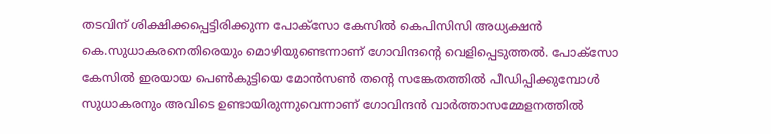തടവിന് ശിക്ഷിക്കപ്പെട്ടിരിക്കുന്ന പോക്‌സോ കേസില്‍ കെപിസിസി അധ്യക്ഷന്‍ കെ.സുധാകരനെതിരെയും മൊഴിയുണ്ടെന്നാണ് ഗോവിന്ദന്റെ വെളിപ്പെടുത്തല്‍. പോക്‌സോ കേസില്‍ ഇരയായ പെണ്‍കുട്ടിയെ മോന്‍സണ്‍ തന്റെ സങ്കേതത്തില്‍ പീഡിപ്പിക്കുമ്പോള്‍ സുധാകരനും അവിടെ ഉണ്ടായിരുന്നുവെന്നാണ് ഗോവിന്ദന്‍ വാര്‍ത്താസമ്മേളനത്തില്‍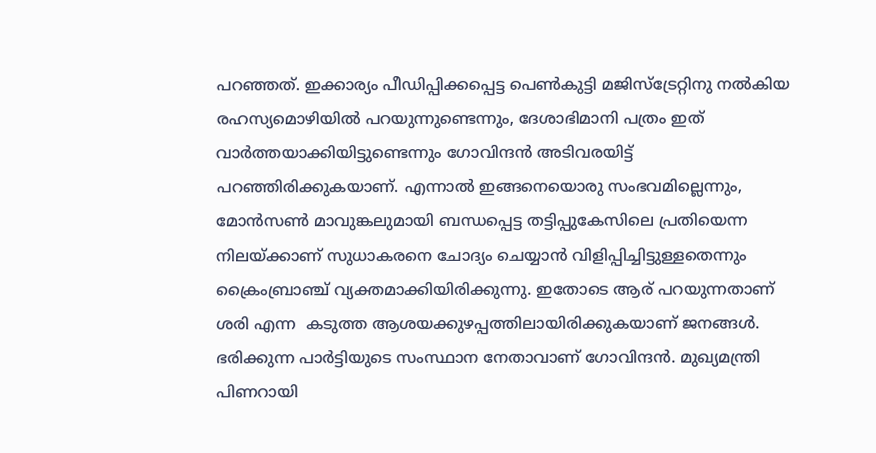പറഞ്ഞത്. ഇക്കാര്യം പീഡിപ്പിക്കപ്പെട്ട പെണ്‍കുട്ടി മജിസ്‌ട്രേറ്റിനു നല്‍കിയ രഹസ്യമൊഴിയില്‍ പറയുന്നുണ്ടെന്നും, ദേശാഭിമാനി പത്രം ഇത് വാര്‍ത്തയാക്കിയിട്ടുണ്ടെന്നും ഗോവിന്ദന്‍ അടിവരയിട്ട് പറഞ്ഞിരിക്കുകയാണ്. എന്നാല്‍ ഇങ്ങനെയൊരു സംഭവമില്ലെന്നും, മോന്‍സണ്‍ മാവുങ്കലുമായി ബന്ധപ്പെട്ട തട്ടിപ്പുകേസിലെ പ്രതിയെന്ന നിലയ്‌ക്കാണ് സുധാകരനെ ചോദ്യം ചെയ്യാന്‍ വിളിപ്പിച്ചിട്ടുള്ളതെന്നും ക്രൈംബ്രാഞ്ച് വ്യക്തമാക്കിയിരിക്കുന്നു. ഇതോടെ ആര് പറയുന്നതാണ് ശരി എന്ന  കടുത്ത ആശയക്കുഴപ്പത്തിലായിരിക്കുകയാണ് ജനങ്ങള്‍. ഭരിക്കുന്ന പാര്‍ട്ടിയുടെ സംസ്ഥാന നേതാവാണ് ഗോവിന്ദന്‍. മുഖ്യമന്ത്രി പിണറായി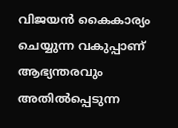വിജയന്‍ കൈകാര്യം ചെയ്യുന്ന വകുപ്പാണ് ആഭ്യന്തരവും അതില്‍പ്പെടുന്ന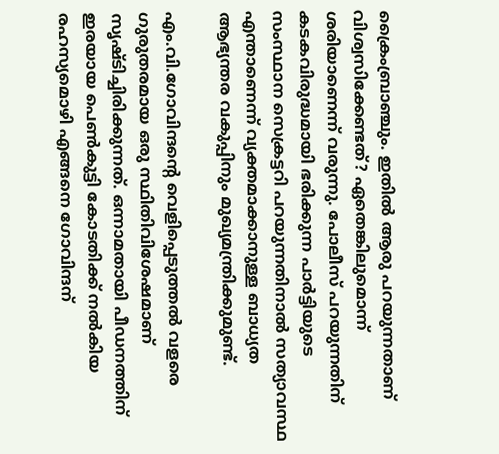ക്രൈംബ്രാഞ്ചും. ഇതില്‍ ആരു പറയുന്നതാണ് വിശ്വസിക്കേണ്ടത്? ഏതെങ്കിലുമൊന്ന് ശരിയാണെന്ന് വരുന്നു. പോലീസ് പറയുന്നതിന് കടകവിരുദ്ധമായി ഭരിക്കുന്ന പാര്‍ട്ടിയുടെ സംസ്ഥാന സെക്രട്ടറി പറയുന്നതിനാല്‍ സത്യാവസ്ഥ എന്താണെന്ന് വ്യക്തമാക്കാനുള്ള ബാധ്യത  ആഭ്യന്തര വകുപ്പിനും മുഖ്യമന്ത്രിക്കുമുണ്ട്.

എം.വി.ഗോവിന്ദന്റെ വെളിപ്പെടുത്തല്‍ വളരെ ഗുരുതരമായ ഒരു സ്ഥിതിവിശേഷമാണ് സൃഷ്ടിച്ചിരിക്കുന്നത്. ഒന്നാമതായി പീഡനത്തിന് ഇരയായ പെണ്‍കുട്ടി കോടതിക്ക് നല്‍കിയ രഹസ്യമൊഴി എങ്ങനെ ഗോവിന്ദന്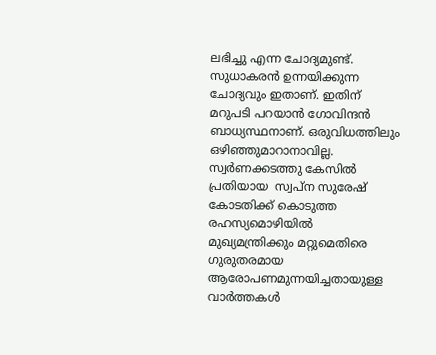ലഭിച്ചു എന്ന ചോദ്യമുണ്ട്. സുധാകരന്‍ ഉന്നയിക്കുന്ന ചോദ്യവും ഇതാണ്. ഇതിന് മറുപടി പറയാന്‍ ഗോവിന്ദന്‍ ബാധ്യസ്ഥനാണ്. ഒരുവിധത്തിലും ഒഴിഞ്ഞുമാറാനാവില്ല. സ്വര്‍ണക്കടത്തു കേസില്‍ പ്രതിയായ  സ്വപ്‌ന സുരേഷ് കോടതിക്ക് കൊടുത്ത രഹസ്യമൊഴിയില്‍ മുഖ്യമന്ത്രിക്കും മറ്റുമെതിരെ ഗുരുതരമായ ആരോപണമുന്നയിച്ചതായുള്ള വാര്‍ത്തകള്‍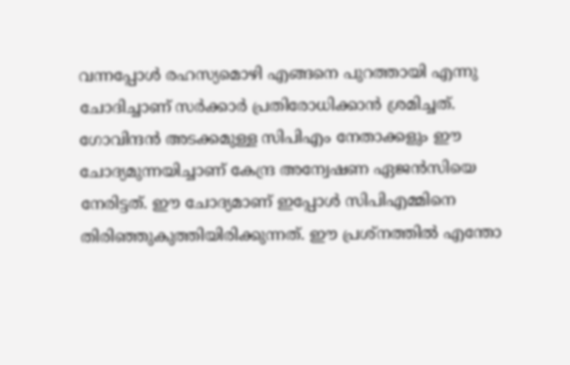വന്നപ്പോള്‍ രഹസ്യമൊഴി എങ്ങനെ പുറത്തായി എന്നു ചോദിച്ചാണ് സര്‍ക്കാര്‍ പ്രതിരോധിക്കാന്‍ ശ്രമിച്ചത്. ഗോവിന്ദന്‍ അടക്കമുള്ള സിപിഎം നേതാക്കളും ഈ ചോദ്യമുന്നയിച്ചാണ് കേന്ദ്ര അന്വേഷണ ഏജന്‍സിയെ നേരിട്ടത്. ഈ ചോദ്യമാണ് ഇപ്പോള്‍ സിപിഎമ്മിനെ തിരിഞ്ഞുകുത്തിയിരിക്കുന്നത്. ഈ പ്രശ്‌നത്തില്‍ എന്തോ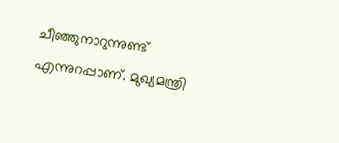ചീഞ്ഞുനാറുന്നുണ്ട് എന്നുറപ്പാണ്. മുഖ്യമന്ത്രി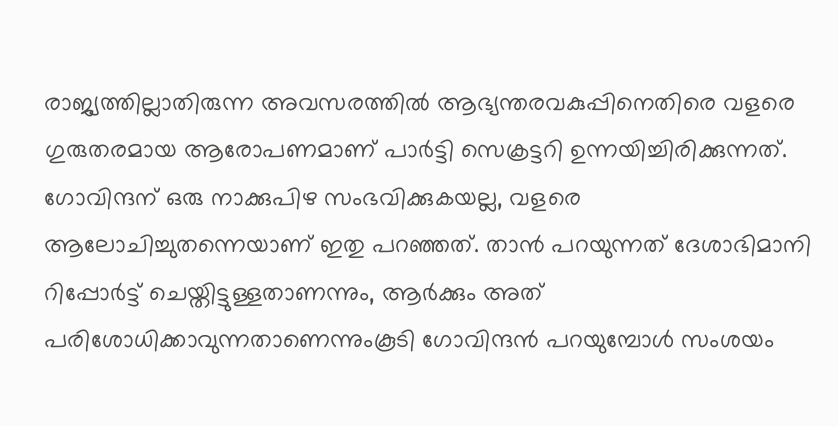രാജ്യത്തില്ലാതിരുന്ന അവസരത്തില്‍ ആഭ്യന്തരവകുപ്പിനെതിരെ വളരെ ഗുരുതരമായ ആരോപണമാണ് പാര്‍ട്ടി സെക്രട്ടറി ഉന്നയിച്ചിരിക്കുന്നത്. ഗോവിന്ദന് ഒരു നാക്കുപിഴ സംഭവിക്കുകയല്ല, വളരെ ആലോചിച്ചുതന്നെയാണ് ഇതു പറഞ്ഞത്. താന്‍ പറയുന്നത് ദേശാഭിമാനി റിപ്പോര്‍ട്ട് ചെയ്തിട്ടുള്ളതാണന്നും, ആര്‍ക്കും അത് പരിശോധിക്കാവുന്നതാണെന്നുംകൂടി ഗോവിന്ദന്‍ പറയുമ്പോള്‍ സംശയം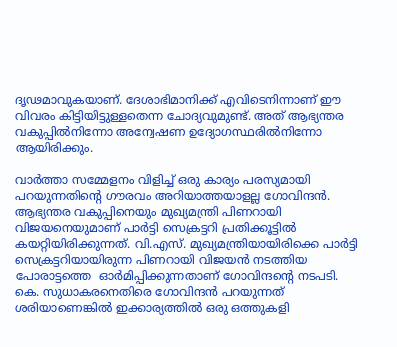ദൃഢമാവുകയാണ്. ദേശാഭിമാനിക്ക് എവിടെനിന്നാണ് ഈ വിവരം കിട്ടിയിട്ടുള്ളതെന്ന ചോദ്യവുമുണ്ട്. അത് ആഭ്യന്തര വകുപ്പില്‍നിന്നോ അന്വേഷണ ഉദ്യോഗസ്ഥരില്‍നിന്നോ ആയിരിക്കും.

വാര്‍ത്താ സമ്മേളനം വിളിച്ച് ഒരു കാര്യം പരസ്യമായി  പറയുന്നതിന്റെ ഗൗരവം അറിയാത്തയാളല്ല ഗോവിന്ദന്‍. ആഭ്യന്തര വകുപ്പിനെയും മുഖ്യമന്ത്രി പിണറായി വിജയനെയുമാണ് പാര്‍ട്ടി സെക്രട്ടറി പ്രതിക്കൂട്ടില്‍ കയറ്റിയിരിക്കുന്നത്. വി.എസ്. മുഖ്യമന്ത്രിയായിരിക്കെ പാര്‍ട്ടി സെക്രട്ടറിയായിരുന്ന പിണറായി വിജയന്‍ നടത്തിയ പോരാട്ടത്തെ  ഓര്‍മിപ്പിക്കുന്നതാണ് ഗോവിന്ദന്റെ നടപടി. കെ. സുധാകരനെതിരെ ഗോവിന്ദന്‍ പറയുന്നത് ശരിയാണെങ്കില്‍ ഇക്കാര്യത്തില്‍ ഒരു ഒത്തുകളി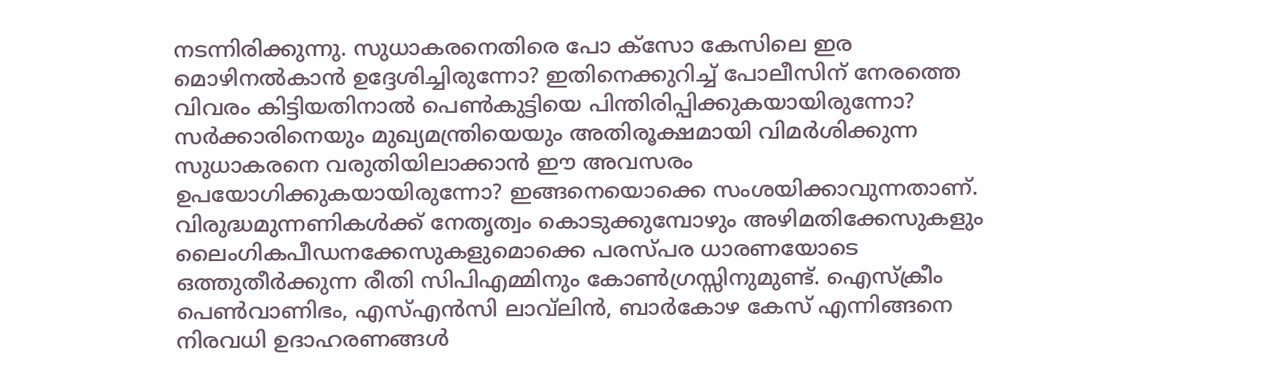നടന്നിരിക്കുന്നു. സുധാകരനെതിരെ പോ ക്‌സോ കേസിലെ ഇര മൊഴിനല്‍കാന്‍ ഉദ്ദേശിച്ചിരുന്നോ? ഇതിനെക്കുറിച്ച് പോലീസിന് നേരത്തെ വിവരം കിട്ടിയതിനാല്‍ പെണ്‍കുട്ടിയെ പിന്തിരിപ്പിക്കുകയായിരുന്നോ? സര്‍ക്കാരിനെയും മുഖ്യമന്ത്രിയെയും അതിരൂക്ഷമായി വിമര്‍ശിക്കുന്ന സുധാകരനെ വരുതിയിലാക്കാന്‍ ഈ അവസരം ഉപയോഗിക്കുകയായിരുന്നോ? ഇങ്ങനെയൊക്കെ സംശയിക്കാവുന്നതാണ്. വിരുദ്ധമുന്നണികള്‍ക്ക് നേതൃത്വം കൊടുക്കുമ്പോഴും അഴിമതിക്കേസുകളും ലൈംഗികപീഡനക്കേസുകളുമൊക്കെ പരസ്പര ധാരണയോടെ ഒത്തുതീര്‍ക്കുന്ന രീതി സിപിഎമ്മിനും കോണ്‍ഗ്രസ്സിനുമുണ്ട്. ഐസ്‌ക്രീം പെണ്‍വാണിഭം, എസ്എന്‍സി ലാവ്‌ലിന്‍, ബാര്‍കോഴ കേസ് എന്നിങ്ങനെ നിരവധി ഉദാഹരണങ്ങള്‍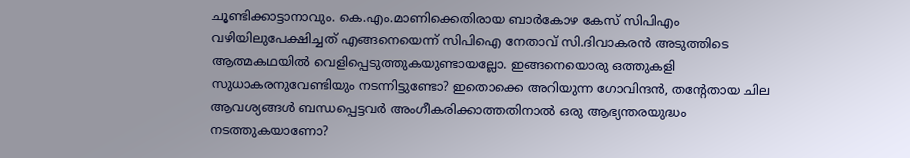ചൂണ്ടിക്കാട്ടാനാവും. കെ.എം.മാണിക്കെതിരായ ബാര്‍കോഴ കേസ് സിപിഎം വഴിയിലുപേക്ഷിച്ചത് എങ്ങനെയെന്ന് സിപിഐ നേതാവ് സി.ദിവാകരന്‍ അടുത്തിടെ ആത്മകഥയില്‍ വെളിപ്പെടുത്തുകയുണ്ടായല്ലോ. ഇങ്ങനെയൊരു ഒത്തുകളി സുധാകരനുവേണ്ടിയും നടന്നിട്ടുണ്ടോ? ഇതൊക്കെ അറിയുന്ന ഗോവിന്ദന്‍, തന്റേതായ ചില ആവശ്യങ്ങള്‍ ബന്ധപ്പെട്ടവര്‍ അംഗീകരിക്കാത്തതിനാല്‍ ഒരു ആഭ്യന്തരയുദ്ധം നടത്തുകയാണോ?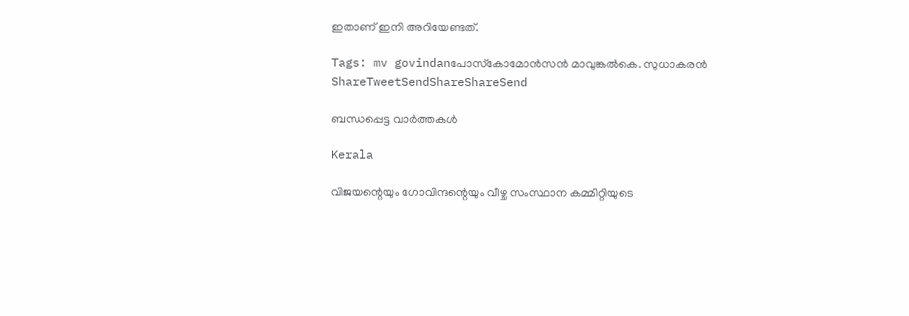ഇതാണ് ഇനി അറിയേണ്ടത്.

Tags: mv govindanപോസ്‌കോമോന്‍സന്‍ മാവുങ്കല്‍കെ. സുധാകരന്‍
ShareTweetSendShareShareSend

ബന്ധപ്പെട്ട വാര്‍ത്തകള്‍

Kerala

വിജയന്റെയും ഗോവിന്ദന്റെയും വീഴ്ച സംസ്ഥാന കമ്മിറ്റിയുടെ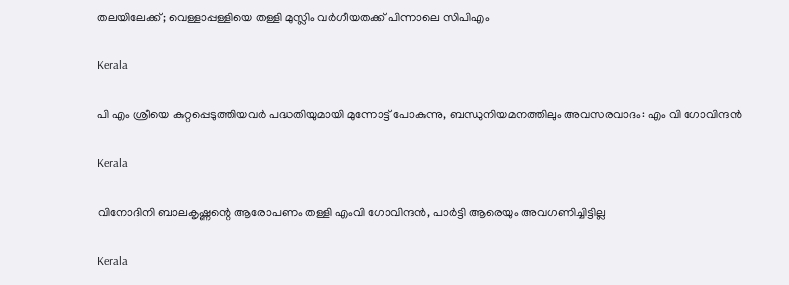തലയിലേക്ക്; വെള്ളാപ്പള്ളിയെ തള്ളി മുസ്ലിം വര്‍ഗീയതക്ക് പിന്നാലെ സിപിഎം

Kerala

പി എം ശ്രീയെ കുറ്റപ്പെടുത്തിയവര്‍ പദ്ധതിയുമായി മുന്നോട്ട് പോകുന്നു, ബന്ധുനിയമനത്തിലും അവസരവാദം: എം വി ഗോവിന്ദന്‍

Kerala

വിനോദിനി ബാലകൃഷ്ണന്റെ ആരോപണം തള്ളി എംവി ഗോവിന്ദന്‍, പാര്‍ട്ടി ആരെയും അവഗണിച്ചിട്ടില്ല

Kerala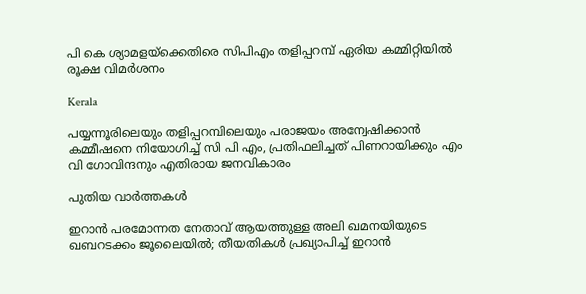പി കെ ശ്യാമളയ്‌ക്കെതിരെ സിപിഎം തളിപ്പറമ്പ് ഏരിയ കമ്മിറ്റിയില്‍ രൂക്ഷ വിമര്‍ശനം

Kerala

പയ്യന്നൂരിലെയും തളിപ്പറമ്പിലെയും പരാജയം അന്വേഷിക്കാന്‍ കമ്മീഷനെ നിയോഗിച്ച് സി പി എം, പ്രതിഫലിച്ചത് പിണറായിക്കും എം വി ഗോവിന്ദനും എതിരായ ജനവികാരം

പുതിയ വാര്‍ത്തകള്‍

ഇറാൻ പരമോന്നത നേതാവ് ആയത്തുള്ള അലി ഖമനയിയുടെ ഖബറടക്കം ജൂലൈയിൽ; തീയതികൾ പ്രഖ്യാപിച്ച് ഇറാൻ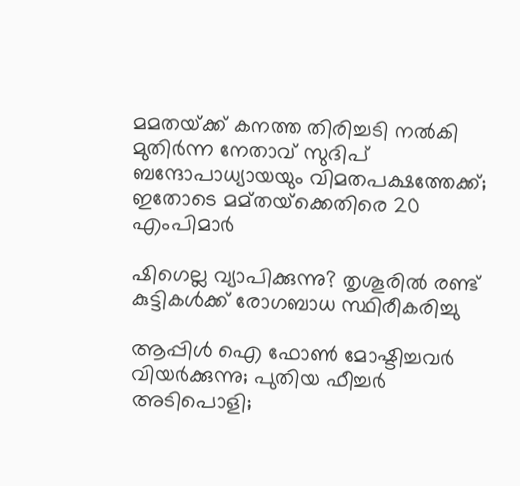മമതയ്‌ക്ക് കനത്ത തിരിച്ചടി നൽകി മുതിർന്ന നേതാവ് സുദിപ് ബന്ദോപാധ്യായയും വിമതപക്ഷത്തേക്ക്; ഇതോടെ മമ്‌തയ്‌ക്കെതിരെ 20 എംപിമാർ

ഷിഗെല്ല വ്യാപിക്കുന്നു? തൃശൂരിൽ രണ്ട് കുട്ടികള്‍ക്ക് രോഗബാധ സ്ഥിരീകരിച്ചു

ആപ്പിള്‍ ഐ ഫോണ്‍ മോഷ്ടിച്ചവര്‍ വിയര്‍ക്കുന്നു; പുതിയ ഫീച്ചര്‍ അടിപൊളി;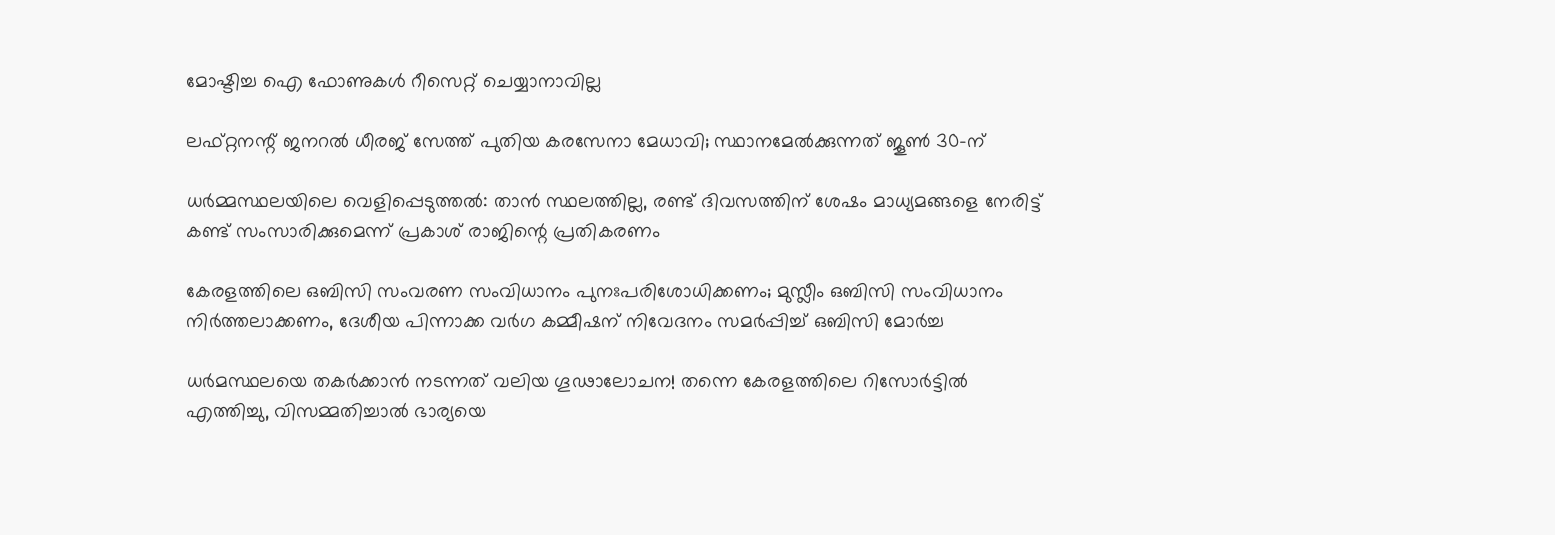മോഷ്ടിച്ച ഐ ഫോണുകള്‍ റീസെറ്റ് ചെയ്യാനാവില്ല

ലഫ്റ്റനന്റ് ജനറൽ ധീരജ് സേത്ത് പുതിയ കരസേനാ മേധാവി; സ്ഥാനമേൽക്കുന്നത് ജൂൺ 30-ന്

ധർമ്മസ്ഥലയിലെ വെളിപ്പെടുത്തൽ: താൻ സ്ഥലത്തില്ല, രണ്ട് ദിവസത്തിന് ശേഷം മാധ്യമങ്ങളെ നേരിട്ട് കണ്ട് സംസാരിക്കുമെന്ന് പ്രകാശ് രാജിന്റെ പ്രതികരണം

കേരളത്തിലെ ഒബിസി സംവരണ സംവിധാനം പുനഃപരിശോധിക്കണം; മുസ്ലീം ഒബിസി സംവിധാനം നിർത്തലാക്കണം, ദേശീയ പിന്നാക്ക വർഗ കമ്മീഷന് നിവേദനം സമർപ്പിച്ച് ഒബിസി മോർച്ച

ധർമസ്ഥലയെ തകർക്കാൻ നടന്നത് വലിയ ഗൂഢാലോചന! തന്നെ കേരളത്തിലെ റിസോർട്ടിൽ എത്തിച്ചു, വിസമ്മതിച്ചാൽ ഭാര്യയെ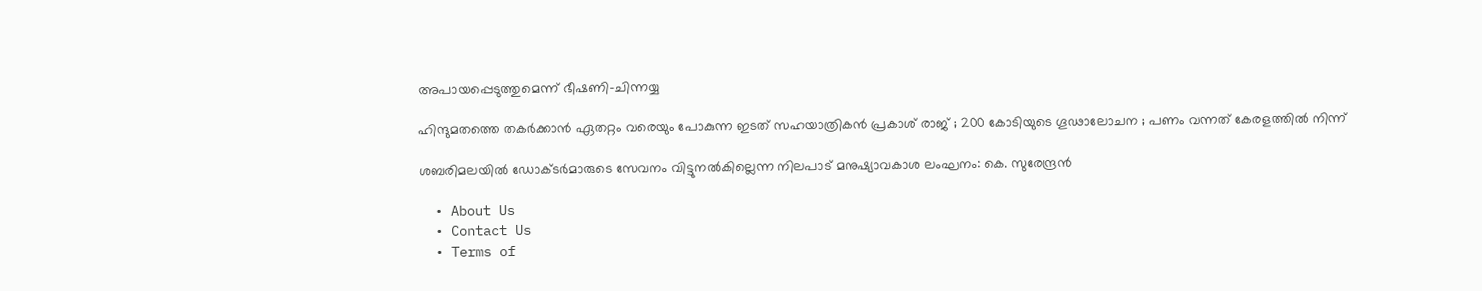അപായപ്പെടുത്തുമെന്ന് ഭീഷണി-ചിന്നയ്യ

ഹിന്ദുമതത്തെ തകർക്കാൻ ഏതറ്റം വരെയും പോകുന്ന ഇടത് സഹയാത്രികൻ പ്രകാശ് രാജ് ; 200 കോടിയുടെ ഗൂഢാലോചന ; പണം വന്നത് കേരളത്തിൽ നിന്ന്

ശബരിമലയിൽ ഡോക്ടർമാരുടെ സേവനം വിട്ടുനൽകില്ലെന്ന നിലപാട് മനുഷ്യാവകാശ ലംഘനം: കെ. സുരേന്ദ്രൻ

  • About Us
  • Contact Us
  • Terms of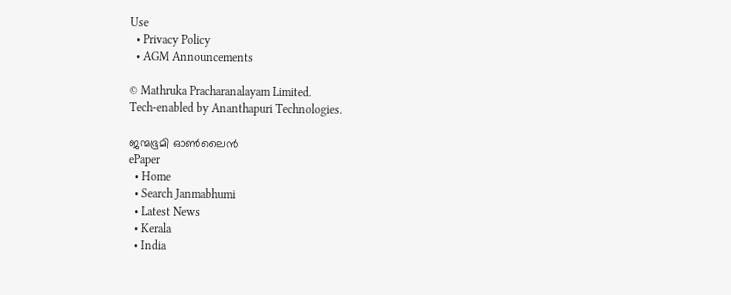Use
  • Privacy Policy
  • AGM Announcements

© Mathruka Pracharanalayam Limited.
Tech-enabled by Ananthapuri Technologies.

ജന്മഭൂമി ഓണ്‍ലൈന്‍
ePaper
  • Home
  • Search Janmabhumi
  • Latest News
  • Kerala
  • India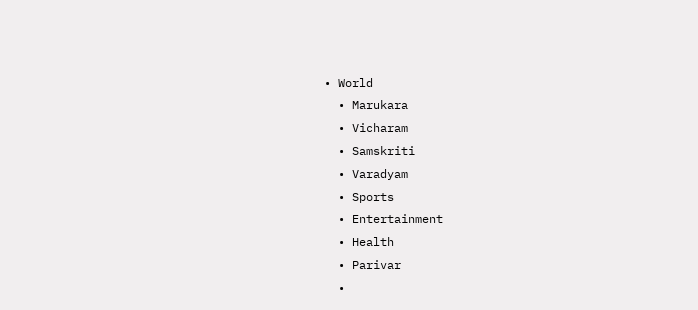• World
  • Marukara
  • Vicharam
  • Samskriti
  • Varadyam
  • Sports
  • Entertainment
  • Health
  • Parivar
  •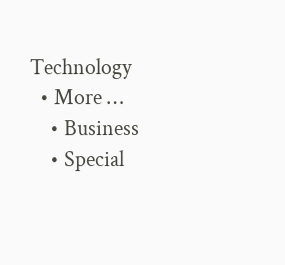Technology
  • More …
    • Business
    • Special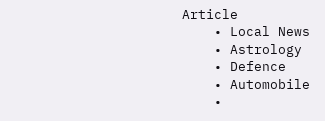Article
    • Local News
    • Astrology
    • Defence
    • Automobile
    •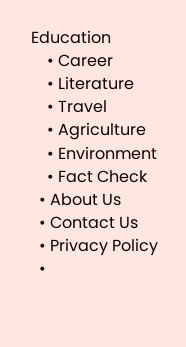Education
    • Career
    • Literature
    • Travel
    • Agriculture
    • Environment
    • Fact Check
  • About Us
  • Contact Us
  • Privacy Policy
  •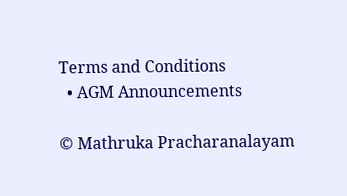Terms and Conditions
  • AGM Announcements

© Mathruka Pracharanalayam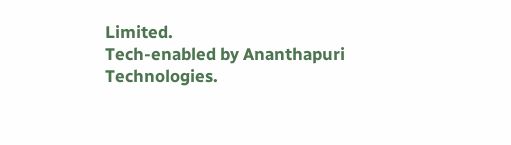Limited.
Tech-enabled by Ananthapuri Technologies.